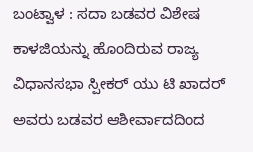ಬಂಟ್ವಾಳ : ಸದಾ ಬಡವರ ವಿಶೇಷ ಕಾಳಜಿಯನ್ನು ಹೊಂದಿರುವ ರಾಜ್ಯ ವಿಧಾನಸಭಾ ಸ್ಪೀಕರ್ ಯು ಟಿ ಖಾದರ್ ಅವರು ಬಡವರ ಆಶೀರ್ವಾದದಿಂದ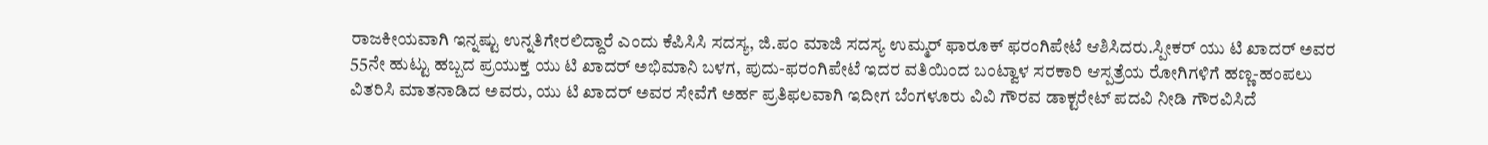ರಾಜಕೀಯವಾಗಿ ಇನ್ನಷ್ಟು ಉನ್ನತಿಗೇರಲಿದ್ದಾರೆ ಎಂದು ಕೆಪಿಸಿಸಿ ಸದಸ್ಯ, ಜಿ.ಪಂ ಮಾಜಿ ಸದಸ್ಯ ಉಮ್ಮರ್ ಫಾರೂಕ್ ಫರಂಗಿಪೇಟೆ ಆಶಿಸಿದರು.ಸ್ಪೀಕರ್ ಯು ಟಿ ಖಾದರ್ ಅವರ 55ನೇ ಹುಟ್ಟು ಹಬ್ಬದ ಪ್ರಯುಕ್ತ ಯು ಟಿ ಖಾದರ್ ಅಭಿಮಾನಿ ಬಳಗ, ಪುದು-ಫರಂಗಿಪೇಟೆ ಇದರ ವತಿಯಿಂದ ಬಂಟ್ವಾಳ ಸರಕಾರಿ ಆಸ್ಪತ್ರೆಯ ರೋಗಿಗಳಿಗೆ ಹಣ್ಣ-ಹಂಪಲು ವಿತರಿಸಿ ಮಾತನಾಡಿದ ಅವರು, ಯು ಟಿ ಖಾದರ್ ಅವರ ಸೇವೆಗೆ ಅರ್ಹ ಪ್ರತಿಫಲವಾಗಿ ಇದೀಗ ಬೆಂಗಳೂರು ವಿವಿ ಗೌರವ ಡಾಕ್ಟರೇಟ್ ಪದವಿ ನೀಡಿ ಗೌರವಿಸಿದೆ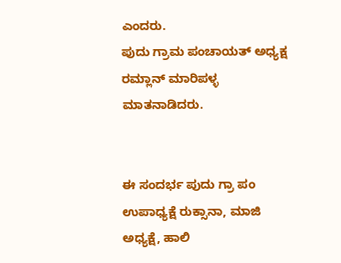ಎಂದರು.
ಪುದು ಗ್ರಾಮ ಪಂಚಾಯತ್ ಅಧ್ಯಕ್ಷ ರಮ್ಲಾನ್ ಮಾರಿಪಳ್ಳ ಮಾತನಾಡಿದರು.


ಈ ಸಂದರ್ಭ ಪುದು ಗ್ರಾ ಪಂ ಉಪಾಧ್ಯಕ್ಷೆ ರುಕ್ಸಾನಾ, ಮಾಜಿ ಅಧ್ಯಕ್ಷೆ, ಹಾಲಿ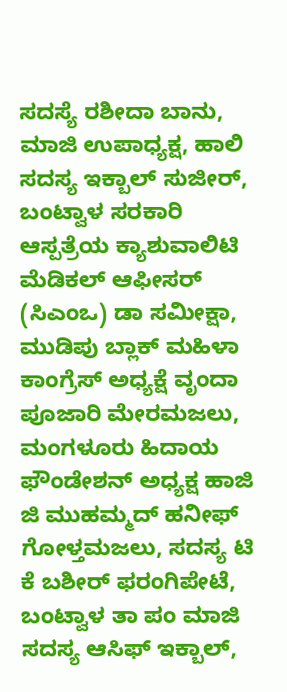ಸದಸ್ಯೆ ರಶೀದಾ ಬಾನು, ಮಾಜಿ ಉಪಾಧ್ಯಕ್ಷ, ಹಾಲಿ ಸದಸ್ಯ ಇಕ್ಬಾಲ್ ಸುಜೀರ್, ಬಂಟ್ವಾಳ ಸರಕಾರಿ ಆಸ್ಪತ್ರೆಯ ಕ್ಯಾಶುವಾಲಿಟಿ ಮೆಡಿಕಲ್ ಆಫೀಸರ್ (ಸಿಎಂಒ) ಡಾ ಸಮೀಕ್ಷಾ, ಮುಡಿಪು ಬ್ಲಾಕ್ ಮಹಿಳಾ ಕಾಂಗ್ರೆಸ್ ಅಧ್ಯಕ್ಷೆ ವೃಂದಾ ಪೂಜಾರಿ ಮೇರಮಜಲು, ಮಂಗಳೂರು ಹಿದಾಯ ಫೌಂಡೇಶನ್ ಅಧ್ಯಕ್ಷ ಹಾಜಿ ಜಿ ಮುಹಮ್ಮದ್ ಹನೀಫ್ ಗೋಳ್ತಮಜಲು, ಸದಸ್ಯ ಟಿ ಕೆ ಬಶೀರ್ ಫರಂಗಿಪೇಟೆ, ಬಂಟ್ವಾಳ ತಾ ಪಂ ಮಾಜಿ ಸದಸ್ಯ ಆಸಿಫ್ ಇಕ್ಬಾಲ್,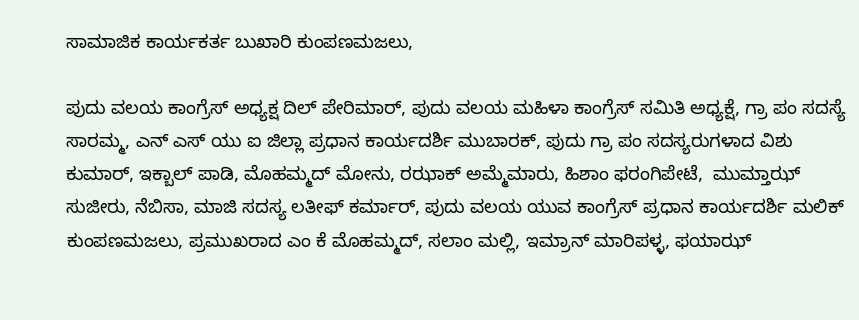ಸಾಮಾಜಿಕ ಕಾರ್ಯಕರ್ತ ಬುಖಾರಿ ಕುಂಪಣಮಜಲು,

ಪುದು ವಲಯ ಕಾಂಗ್ರೆಸ್ ಅಧ್ಯಕ್ಷ ದಿಲ್ ಪೇರಿಮಾರ್, ಪುದು ವಲಯ ಮಹಿಳಾ ಕಾಂಗ್ರೆಸ್ ಸಮಿತಿ ಅಧ್ಯಕ್ಷೆ, ಗ್ರಾ ಪಂ ಸದಸ್ಯೆ ಸಾರಮ್ಮ, ಎನ್ ಎಸ್ ಯು ಐ ಜಿಲ್ಲಾ ಪ್ರಧಾನ ಕಾರ್ಯದರ್ಶಿ ಮುಬಾರಕ್, ಪುದು ಗ್ರಾ ಪಂ ಸದಸ್ಯರುಗಳಾದ ವಿಶು ಕುಮಾರ್, ಇಕ್ಬಾಲ್ ಪಾಡಿ, ಮೊಹಮ್ಮದ್ ಮೋನು, ರಝಾಕ್ ಅಮ್ಮೆಮಾರು, ಹಿಶಾಂ ಫರಂಗಿಪೇಟೆ,  ಮುಮ್ತಾಝ್ ಸುಜೀರು, ನೆಬಿಸಾ, ಮಾಜಿ ಸದಸ್ಯ ಲತೀಫ್ ಕರ್ಮಾರ್, ಪುದು ವಲಯ ಯುವ ಕಾಂಗ್ರೆಸ್ ಪ್ರಧಾನ ಕಾರ್ಯದರ್ಶಿ ಮಲಿಕ್ ಕುಂಪಣಮಜಲು, ಪ್ರಮುಖರಾದ ಎಂ ಕೆ ಮೊಹಮ್ಮದ್, ಸಲಾಂ ಮಲ್ಲಿ, ಇಮ್ರಾನ್ ಮಾರಿಪಳ್ಳ, ಫಯಾಝ್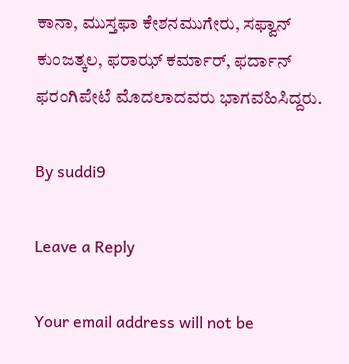ಕಾನಾ, ಮುಸ್ತಫಾ ಕೇಶನಮುಗೇರು, ಸಫ್ವಾನ್ ಕುಂಜತ್ಕಲ, ಫರಾಝ್ ಕರ್ಮಾರ್, ಫರ್ದಾನ್ ಫರಂಗಿಪೇಟೆ ಮೊದಲಾದವರು ಭಾಗವಹಿಸಿದ್ದರು.

By suddi9

Leave a Reply

Your email address will not be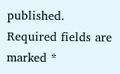published. Required fields are marked *